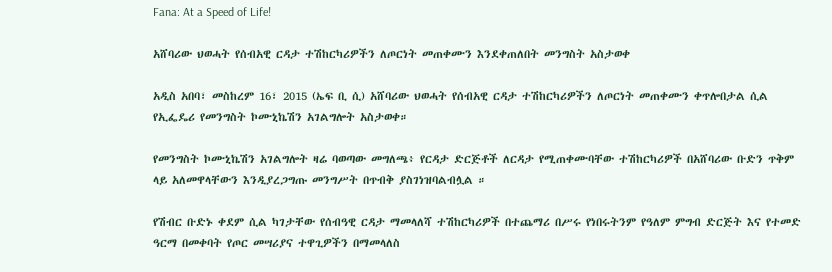Fana: At a Speed of Life!

አሸባሪው ህወሓት የሰብአዊ ርዳታ ተሽከርካሪዎችን ለጦርነት መጠቀሙን እንደቀጠለበት መንግስት አስታወቀ

አዲስ አበባ፣ መስከረም 16፣ 2015 (ኤፍ ቢ ሲ) አሸባሪው ህወሓት የሰብአዊ ርዳታ ተሽከርካሪዎችን ለጦርነት መጠቀሙን ቀጥሎበታል ሲል የኢፌዴሪ የመንግስት ኮሙኒኬሽን አገልግሎት አስታወቀ።

የመንግስት ኮሙኒኬሽን አገልግሎት ዛሬ ባወጣው መግለጫ፥ የርዳታ ድርጅቶች ለርዳታ የሚጠቀሙባቸው ተሽከርካሪዎች በአሸባሪው ቡድን ጥቅም ላይ አለመዋላቸውን እንዲያረጋግጡ መንግሥት በጥብቅ ያስገነዝባልብሏል ።

የሽብር ቡድኑ ቀደም ሲል ካገታቸው የሰብዓዊ ርዳታ ማመላለሻ ተሽከርካሪዎች በተጨማሪ በሥሩ የነበሩትንም የዓለም ምግብ ድርጅት እና የተመድ ዓርማ በመቀባት የጦር መሣሪያና ተዋጊዎችን በማመላለስ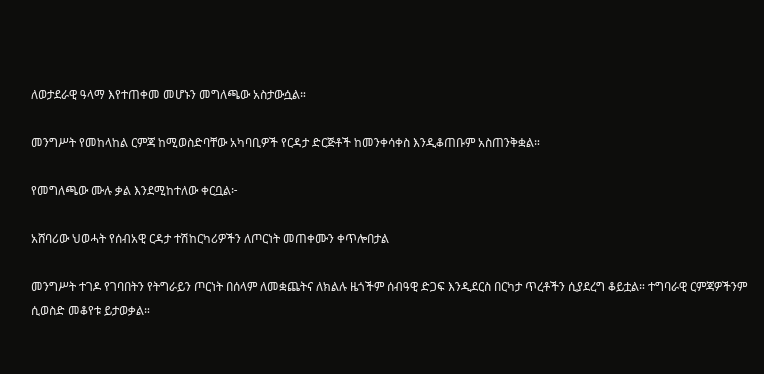ለወታደራዊ ዓላማ እየተጠቀመ መሆኑን መግለጫው አስታውሷል።

መንግሥት የመከላከል ርምጃ ከሚወስድባቸው አካባቢዎች የርዳታ ድርጅቶች ከመንቀሳቀስ እንዲቆጠቡም አስጠንቅቋል።

የመግለጫው ሙሉ ቃል እንደሚከተለው ቀርቧል፦

አሸባሪው ህወሓት የሰብአዊ ርዳታ ተሽከርካሪዎችን ለጦርነት መጠቀሙን ቀጥሎበታል

መንግሥት ተገዶ የገባበትን የትግራይን ጦርነት በሰላም ለመቋጨትና ለክልሉ ዜጎችም ሰብዓዊ ድጋፍ እንዲደርስ በርካታ ጥረቶችን ሲያደረግ ቆይቷል። ተግባራዊ ርምጃዎችንም ሲወስድ መቆየቱ ይታወቃል።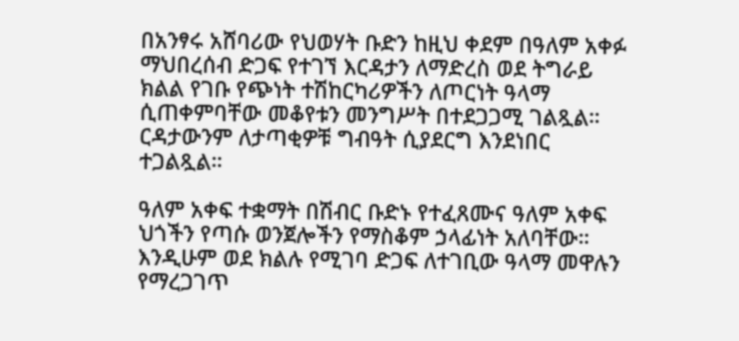በአንፃሩ አሸባሪው የህወሃት ቡድን ከዚህ ቀደም በዓለም አቀፉ ማህበረሰብ ድጋፍ የተገኘ እርዳታን ለማድረስ ወደ ትግራይ ክልል የገቡ የጭነት ተሽከርካሪዎችን ለጦርነት ዓላማ ሲጠቀምባቸው መቆየቱን መንግሥት በተደጋጋሚ ገልጿል። ርዳታውንም ለታጣቂዎቹ ግብዓት ሲያደርግ እንደነበር ተጋልጿል።

ዓለም አቀፍ ተቋማት በሽብር ቡድኑ የተፈጸሙና ዓለም አቀፍ ህጎችን የጣሱ ወንጀሎችን የማስቆም ኃላፊነት አለባቸው። እንዲሁም ወደ ክልሉ የሚገባ ድጋፍ ለተገቢው ዓላማ መዋሉን የማረጋገጥ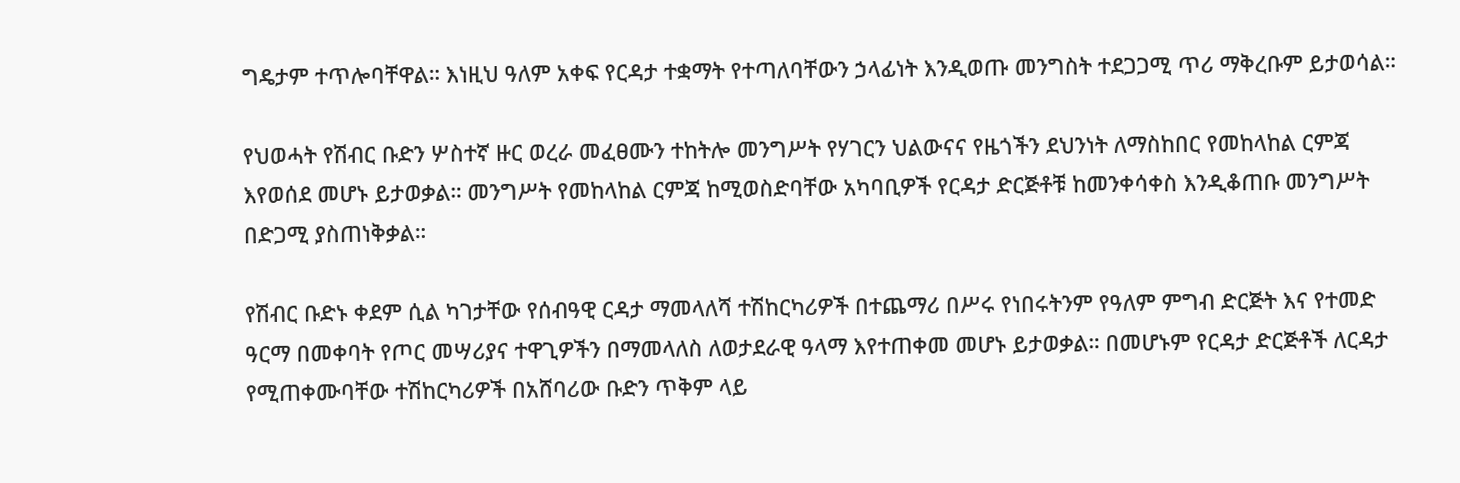ግዴታም ተጥሎባቸዋል። እነዚህ ዓለም አቀፍ የርዳታ ተቋማት የተጣለባቸውን ኃላፊነት እንዲወጡ መንግስት ተደጋጋሚ ጥሪ ማቅረቡም ይታወሳል።

የህወሓት የሽብር ቡድን ሦስተኛ ዙር ወረራ መፈፀሙን ተከትሎ መንግሥት የሃገርን ህልውናና የዜጎችን ደህንነት ለማስከበር የመከላከል ርምጃ እየወሰደ መሆኑ ይታወቃል። መንግሥት የመከላከል ርምጃ ከሚወስድባቸው አካባቢዎች የርዳታ ድርጅቶቹ ከመንቀሳቀስ እንዲቆጠቡ መንግሥት በድጋሚ ያስጠነቅቃል።

የሽብር ቡድኑ ቀደም ሲል ካገታቸው የሰብዓዊ ርዳታ ማመላለሻ ተሽከርካሪዎች በተጨማሪ በሥሩ የነበሩትንም የዓለም ምግብ ድርጅት እና የተመድ ዓርማ በመቀባት የጦር መሣሪያና ተዋጊዎችን በማመላለስ ለወታደራዊ ዓላማ እየተጠቀመ መሆኑ ይታወቃል። በመሆኑም የርዳታ ድርጅቶች ለርዳታ የሚጠቀሙባቸው ተሽከርካሪዎች በአሸባሪው ቡድን ጥቅም ላይ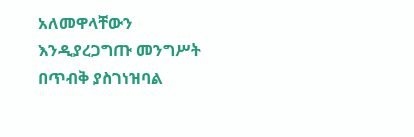አለመዋላቸውን እንዲያረጋግጡ መንግሥት በጥብቅ ያስገነዝባል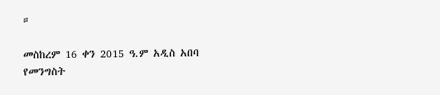።

መስከረም 16 ቀን 2015 ዓ.ም አዲስ አበባ
የመንግስት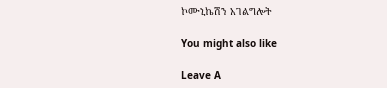ኮሙኒኬሽን አገልግሎት

You might also like

Leave A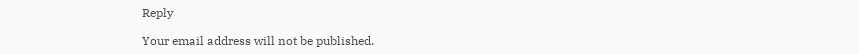Reply

Your email address will not be published.